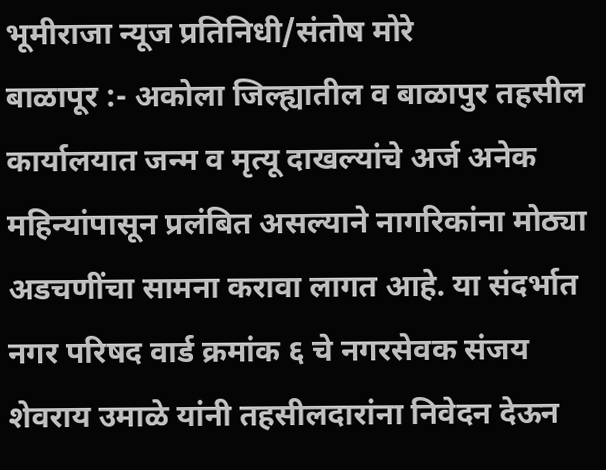भूमीराजा न्यूज प्रतिनिधी/संतोष मोरे
बाळापूर :- अकोला जिल्ह्यातील व बाळापुर तहसील कार्यालयात जन्म व मृत्यू दाखल्यांचे अर्ज अनेक महिन्यांपासून प्रलंबित असल्याने नागरिकांना मोठ्या अडचणींचा सामना करावा लागत आहे. या संदर्भात नगर परिषद वार्ड क्रमांक ६ चे नगरसेवक संजय शेवराय उमाळे यांनी तहसीलदारांना निवेदन देऊन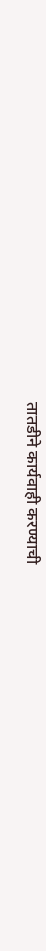तातडीने कार्यवाही करण्याची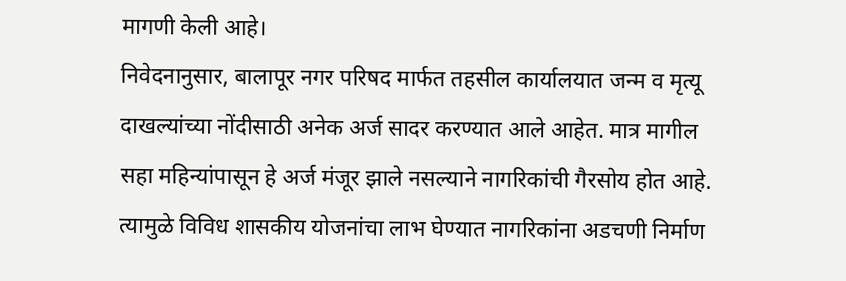मागणी केली आहे।
निवेदनानुसार, बालापूर नगर परिषद मार्फत तहसील कार्यालयात जन्म व मृत्यू दाखल्यांच्या नोंदीसाठी अनेक अर्ज सादर करण्यात आले आहेत. मात्र मागील सहा महिन्यांपासून हे अर्ज मंजूर झाले नसल्याने नागरिकांची गैरसोय होत आहे. त्यामुळे विविध शासकीय योजनांचा लाभ घेण्यात नागरिकांना अडचणी निर्माण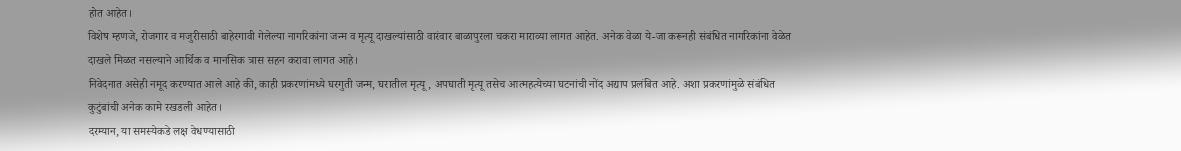होत आहेत।
विशेष म्हणजे, रोजगार व मजुरीसाठी बाहेरगावी गेलेल्या नागरिकांना जन्म व मृत्यू दाखल्यांसाठी वारंवार बाळापुरला चकरा माराव्या लागत आहेत. अनेक वेळा ये-जा करूनही संबंधित नागरिकांना वेळेत दाखले मिळत नसल्याने आर्थिक व मानसिक त्रास सहन करावा लागत आहे।
निवेदनात असेही नमूद करण्यात आले आहे की, काही प्रकरणांमध्ये घरगुती जन्म, घरातील मृत्यू, अपघाती मृत्यू तसेच आत्महत्येच्या घटनांची नोंद अद्याप प्रलंबित आहे. अशा प्रकरणांमुळे संबंधित कुटुंबांची अनेक कामे रखडली आहेत।
दरम्यान, या समस्येकडे लक्ष वेधण्यासाठी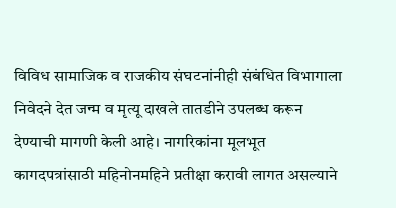विविध सामाजिक व राजकीय संघटनांनीही संबंधित विभागाला निवेदने देत जन्म व मृत्यू दाखले तातडीने उपलब्ध करून देण्याची मागणी केली आहे। नागरिकांना मूलभूत कागदपत्रांसाठी महिनोनमहिने प्रतीक्षा करावी लागत असल्याने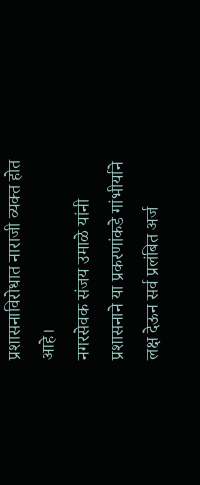प्रशासनाविरोधात नाराजी व्यक्त होत आहे।
नगरसेवक संजय उमाळे यांनी प्रशासनाने या प्रकरणांकडे गांभीर्याने लक्ष देऊन सर्व प्रलंबित अर्ज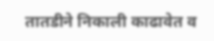तातडीने निकाली काढावेत व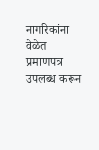नागरिकांना वेळेत प्रमाणपत्र उपलब्ध करून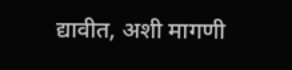द्यावीत, अशी मागणी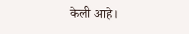केली आहे।